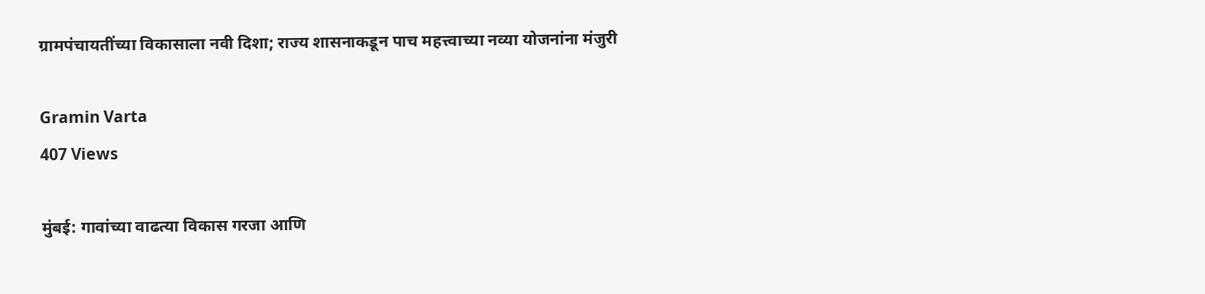ग्रामपंचायतींच्या विकासाला नवी दिशा; राज्य शासनाकडून पाच महत्त्वाच्या नव्या योजनांना मंजुरी

Gramin Varta
407 Views

मुंबई: गावांच्या वाढत्या विकास गरजा आणि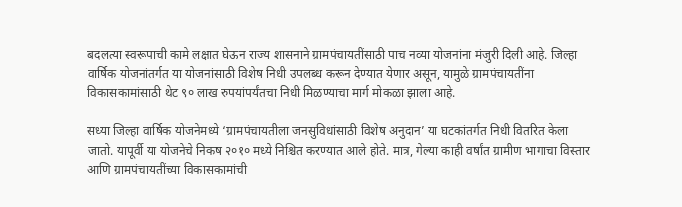बदलत्या स्वरूपाची कामे लक्षात घेऊन राज्य शासनाने ग्रामपंचायतींसाठी पाच नव्या योजनांना मंजुरी दिली आहे. जिल्हा वार्षिक योजनांतर्गत या योजनांसाठी विशेष निधी उपलब्ध करून देण्यात येणार असून, यामुळे ग्रामपंचायतींना विकासकामांसाठी थेट ९० लाख रुपयांपर्यंतचा निधी मिळण्याचा मार्ग मोकळा झाला आहे.

सध्या जिल्हा वार्षिक योजनेमध्ये ‘ग्रामपंचायतीला जनसुविधांसाठी विशेष अनुदान’ या घटकांतर्गत निधी वितरित केला जातो. यापूर्वी या योजनेचे निकष २०१० मध्ये निश्चित करण्यात आले होते. मात्र, गेल्या काही वर्षांत ग्रामीण भागाचा विस्तार आणि ग्रामपंचायतींच्या विकासकामांची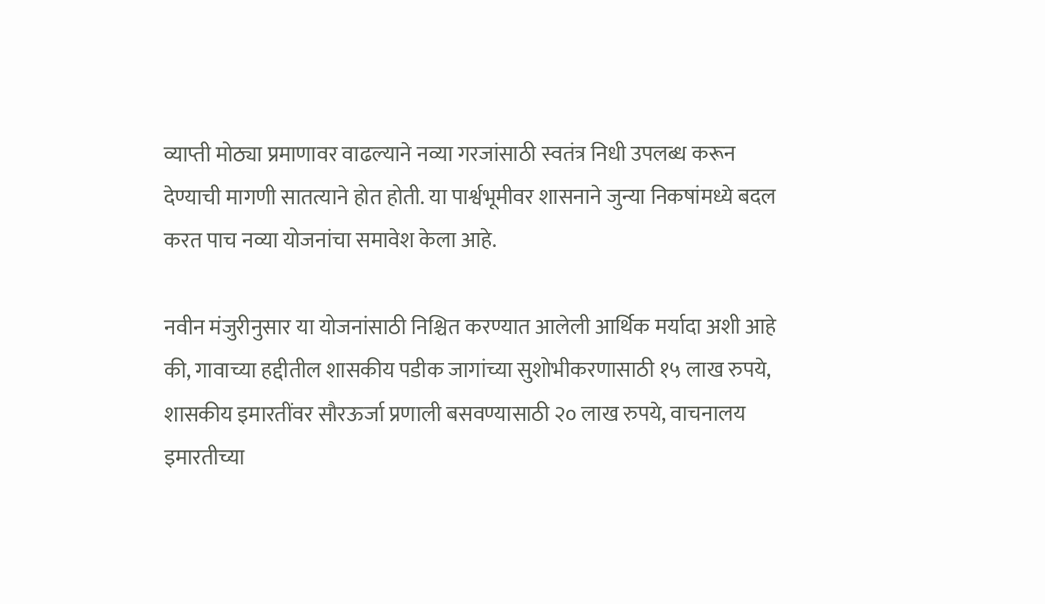व्याप्ती मोठ्या प्रमाणावर वाढल्याने नव्या गरजांसाठी स्वतंत्र निधी उपलब्ध करून देण्याची मागणी सातत्याने होत होती. या पार्श्वभूमीवर शासनाने जुन्या निकषांमध्ये बदल करत पाच नव्या योजनांचा समावेश केला आहे.

नवीन मंजुरीनुसार या योजनांसाठी निश्चित करण्यात आलेली आर्थिक मर्यादा अशी आहे की, गावाच्या हद्दीतील शासकीय पडीक जागांच्या सुशोभीकरणासाठी १५ लाख रुपये, शासकीय इमारतींवर सौरऊर्जा प्रणाली बसवण्यासाठी २० लाख रुपये, वाचनालय इमारतीच्या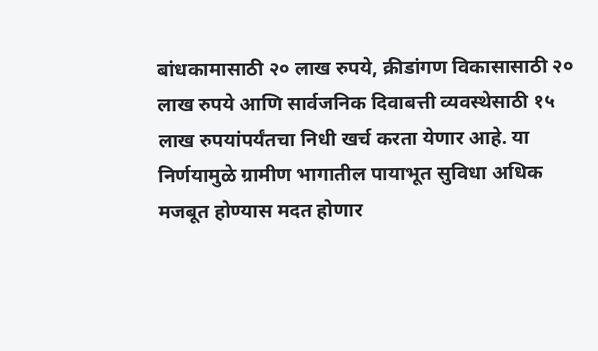बांधकामासाठी २० लाख रुपये, क्रीडांगण विकासासाठी २० लाख रुपये आणि सार्वजनिक दिवाबत्ती व्यवस्थेसाठी १५ लाख रुपयांपर्यंतचा निधी खर्च करता येणार आहे. या निर्णयामुळे ग्रामीण भागातील पायाभूत सुविधा अधिक मजबूत होण्यास मदत होणार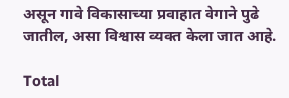असून गावे विकासाच्या प्रवाहात वेगाने पुढे जातील, असा विश्वास व्यक्त केला जात आहे.

Total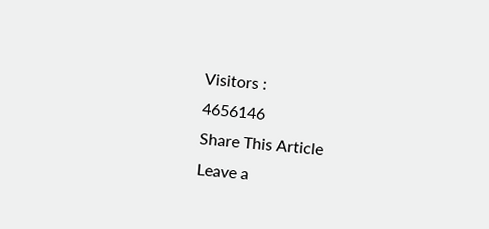Visitors :
4656146
Share This Article
Leave a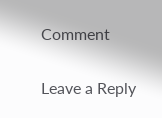Comment

Leave a Reply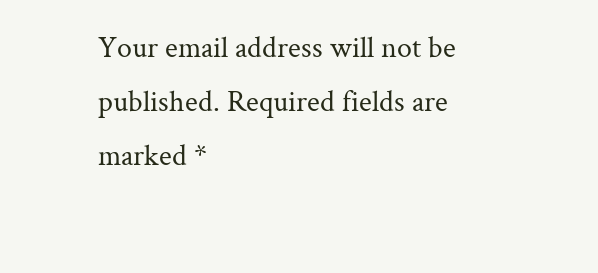Your email address will not be published. Required fields are marked *